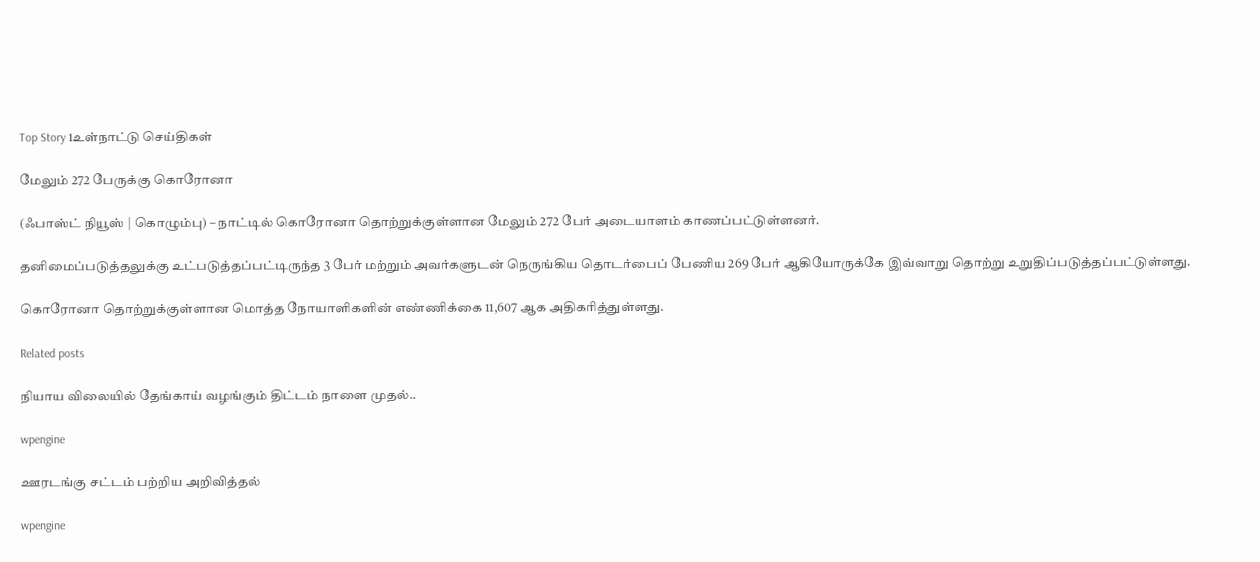Top Story 1உள்நாட்டு செய்திகள்

மேலும் 272 பேருக்கு கொரோனா

(ஃபாஸ்ட் நியூஸ் | கொழும்பு) – நாட்டில் கொரோனா தொற்றுக்குள்ளான மேலும் 272 பேர் அடையாளம் காணப்பட்டுள்ளனர்.

தனிமைப்படுத்தலுக்கு உட்படுத்தப்பட்டிருந்த 3 பேர் மற்றும் அவர்களுடன் நெருங்கிய தொடர்பைப் பேணிய 269 பேர் ஆகியோருக்கே இவ்வாறு தொற்று உறுதிப்படுத்தப்பட்டுள்ளது.

கொரோனா தொற்றுக்குள்ளான மொத்த நோயாளிகளின் எண்ணிக்கை 11,607 ஆக அதிகரித்துள்ளது.

Related posts

நியாய விலையில் தேங்காய் வழங்கும் திட்டம் நாளை முதல்..

wpengine

ஊரடங்கு சட்டம் பற்றிய அறிவித்தல்

wpengine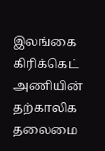இலங்கை கிரிக்கெட் அணியின் தற்காலிக தலைமை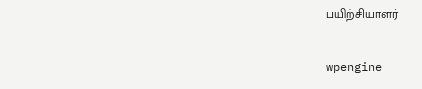பயிற்சியாளர்

wpengine